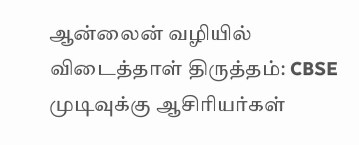ஆன்லைன் வழியில் விடைத்தாள் திருத்தம்: CBSE முடிவுக்கு ஆசிரியர்கள்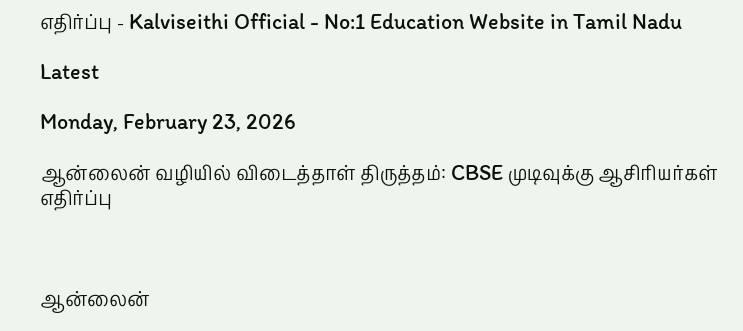எதிர்ப்பு - Kalviseithi Official - No:1 Education Website in Tamil Nadu

Latest

Monday, February 23, 2026

ஆன்லைன் வழியில் விடைத்தாள் திருத்தம்: CBSE முடிவுக்கு ஆசிரியர்கள் எதிர்ப்பு



ஆன்லைன்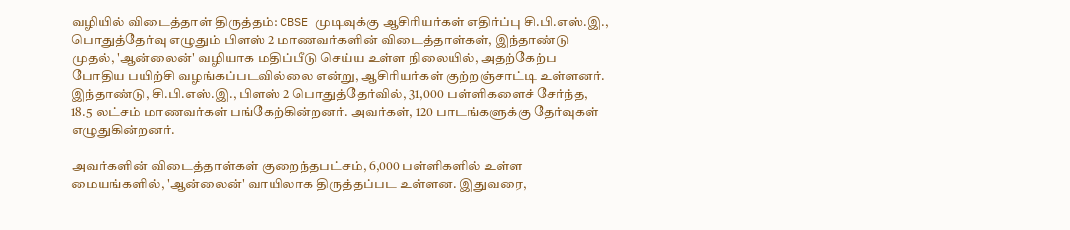வழியில் விடைத்தாள் திருத்தம்: CBSE முடிவுக்கு ஆசிரியர்கள் எதிர்ப்பு சி.பி.எஸ்.இ., பொதுத்தேர்வு எழுதும் பிளஸ் 2 மாணவர்களின் விடைத்தாள்கள், இந்தாண்டு முதல், 'ஆன்லைன்' வழியாக மதிப்பீடு செய்ய உள்ள நிலையில், அதற்கேற்ப போதிய பயிற்சி வழங்கப்படவில்லை என்று, ஆசிரியர்கள் குற்றஞ்சாட்டி உள்ளனர். இந்தாண்டு, சி.பி.எஸ்.இ., பிளஸ் 2 பொதுத்தேர்வில், 31,000 பள்ளிகளைச் சேர்ந்த, 18.5 லட்சம் மாணவர்கள் பங்கேற்கின்றனர். அவர்கள், 120 பாடங்களுக்கு தேர்வுகள் எழுதுகின்றனர்.

அவர்களின் விடைத்தாள்கள் குறைந்தபட்சம், 6,000 பள்ளிகளில் உள்ள மையங்களில், 'ஆன்லைன்' வாயிலாக திருத்தப்பட உள்ளன. இதுவரை,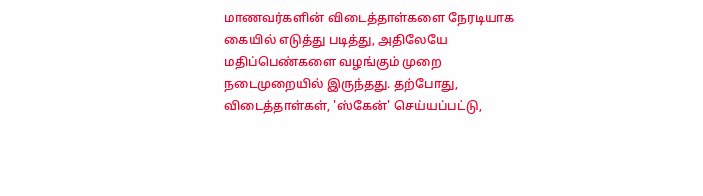மாணவர்களின் விடைத்தாள்களை நேரடியாக கையில் எடுத்து படித்து, அதிலேயே மதிப்பெண்களை வழங்கும் முறை நடைமுறையில் இருந்தது. தற்போது, விடைத்தாள்கள், 'ஸ்கேன்' செய்யப்பட்டு,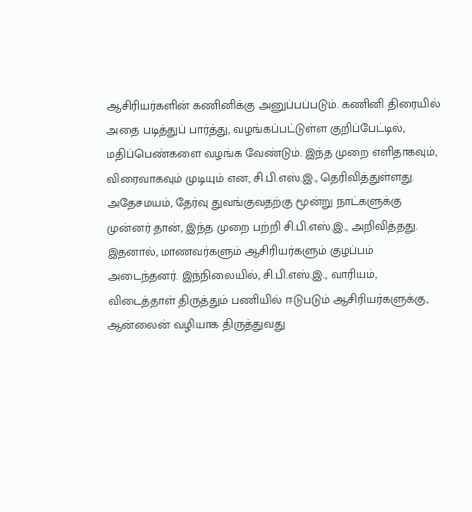ஆசிரியர்களின் கணினிக்கு அனுப்பப்படும். கணினி திரையில் அதை படித்துப் பார்த்து, வழங்கப்பட்டுள்ள குறிப்பேட்டில், மதிப்பெண்களை வழங்க வேண்டும். இந்த முறை எளிதாகவும், விரைவாகவும் முடியும் என, சி.பி.எஸ்.இ., தெரிவித்துள்ளது. அதேசமயம், தேர்வு துவங்குவதற்கு மூன்று நாட்களுக்கு முன்னர் தான், இந்த முறை பற்றி சி.பி.எஸ்.இ., அறிவித்தது. இதனால், மாணவர்களும் ஆசிரியர்களும் குழப்பம் அடைந்தனர். இந்நிலையில், சி.பி.எஸ்.இ., வாரியம், விடைத்தாள் திருத்தும் பணியில் ஈடுபடும் ஆசிரியர்களுக்கு, ஆன்லைன் வழியாக திருத்துவது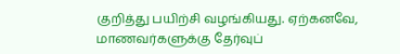குறித்து பயிற்சி வழங்கியது. ஏற்கனவே, மாணவர்களுக்கு தேர்வுப்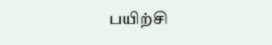பயிற்சி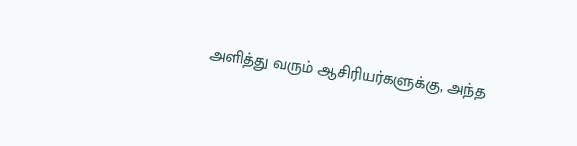அளித்து வரும் ஆசிரியர்களுக்கு, அந்த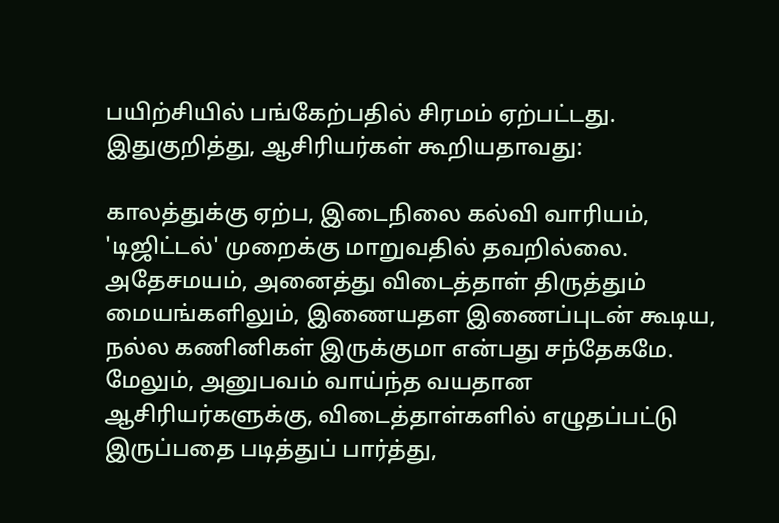பயிற்சியில் பங்கேற்பதில் சிரமம் ஏற்பட்டது. இதுகுறித்து, ஆசிரியர்கள் கூறியதாவது:

காலத்துக்கு ஏற்ப, இடைநிலை கல்வி வாரியம், 'டிஜிட்டல்' முறைக்கு மாறுவதில் தவறில்லை. அதேசமயம், அனைத்து விடைத்தாள் திருத்தும் மையங்களிலும், இணையதள இணைப்புடன் கூடிய, நல்ல கணினிகள் இருக்குமா என்பது சந்தேகமே. மேலும், அனுபவம் வாய்ந்த வயதான ஆசிரியர்களுக்கு, விடைத்தாள்களில் எழுதப்பட்டு இருப்பதை படித்துப் பார்த்து,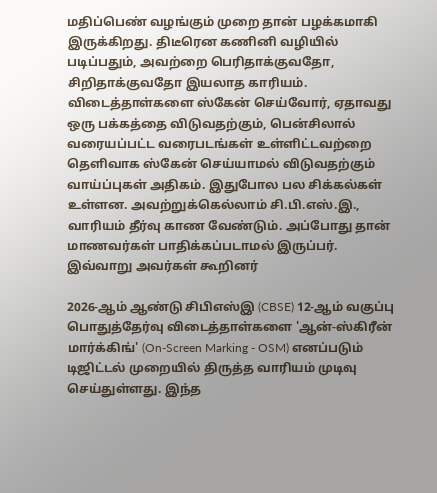மதிப்பெண் வழங்கும் முறை தான் பழக்கமாகி இருக்கிறது. திடீரென கணினி வழியில் படிப்பதும், அவற்றை பெரிதாக்குவதோ, சிறிதாக்குவதோ இயலாத காரியம். விடைத்தாள்களை ஸ்கேன் செய்வோர், ஏதாவது ஒரு பக்கத்தை விடுவதற்கும், பென்சிலால் வரையப்பட்ட வரைபடங்கள் உள்ளிட்டவற்றை தெளிவாக ஸ்கேன் செய்யாமல் விடுவதற்கும் வாய்ப்புகள் அதிகம். இதுபோல பல சிக்கல்கள் உள்ளன. அவற்றுக்கெல்லாம் சி.பி.எஸ்.இ., வாரியம் தீர்வு காண வேண்டும். அப்போது தான் மாணவர்கள் பாதிக்கப்படாமல் இருப்பர். இவ்வாறு அவர்கள் கூறினர்

2026-ஆம் ஆண்டு சிபிஎஸ்இ (CBSE) 12-ஆம் வகுப்பு பொதுத்தேர்வு விடைத்தாள்களை 'ஆன்-ஸ்கிரீன் மார்க்கிங்' (On-Screen Marking - OSM) எனப்படும் டிஜிட்டல் முறையில் திருத்த வாரியம் முடிவு செய்துள்ளது. இந்த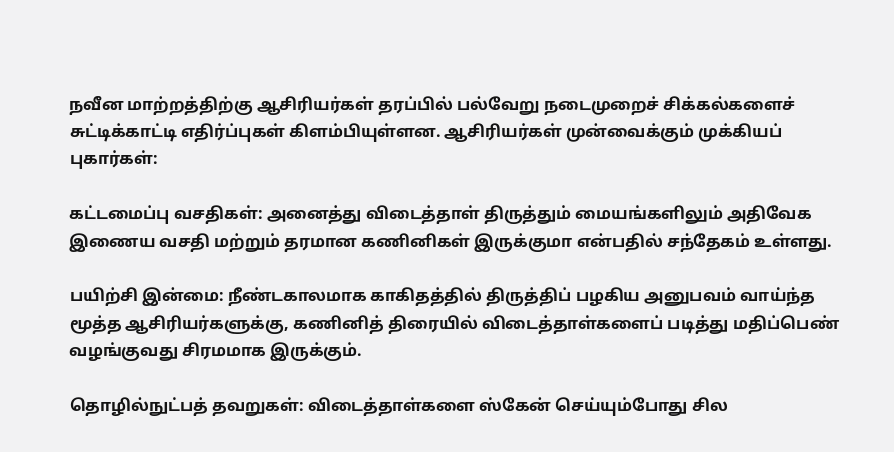நவீன மாற்றத்திற்கு ஆசிரியர்கள் தரப்பில் பல்வேறு நடைமுறைச் சிக்கல்களைச் சுட்டிக்காட்டி எதிர்ப்புகள் கிளம்பியுள்ளன. ஆசிரியர்கள் முன்வைக்கும் முக்கியப் புகார்கள்:

கட்டமைப்பு வசதிகள்: அனைத்து விடைத்தாள் திருத்தும் மையங்களிலும் அதிவேக இணைய வசதி மற்றும் தரமான கணினிகள் இருக்குமா என்பதில் சந்தேகம் உள்ளது.

பயிற்சி இன்மை: நீண்டகாலமாக காகிதத்தில் திருத்திப் பழகிய அனுபவம் வாய்ந்த மூத்த ஆசிரியர்களுக்கு, கணினித் திரையில் விடைத்தாள்களைப் படித்து மதிப்பெண் வழங்குவது சிரமமாக இருக்கும்.

தொழில்நுட்பத் தவறுகள்: விடைத்தாள்களை ஸ்கேன் செய்யும்போது சில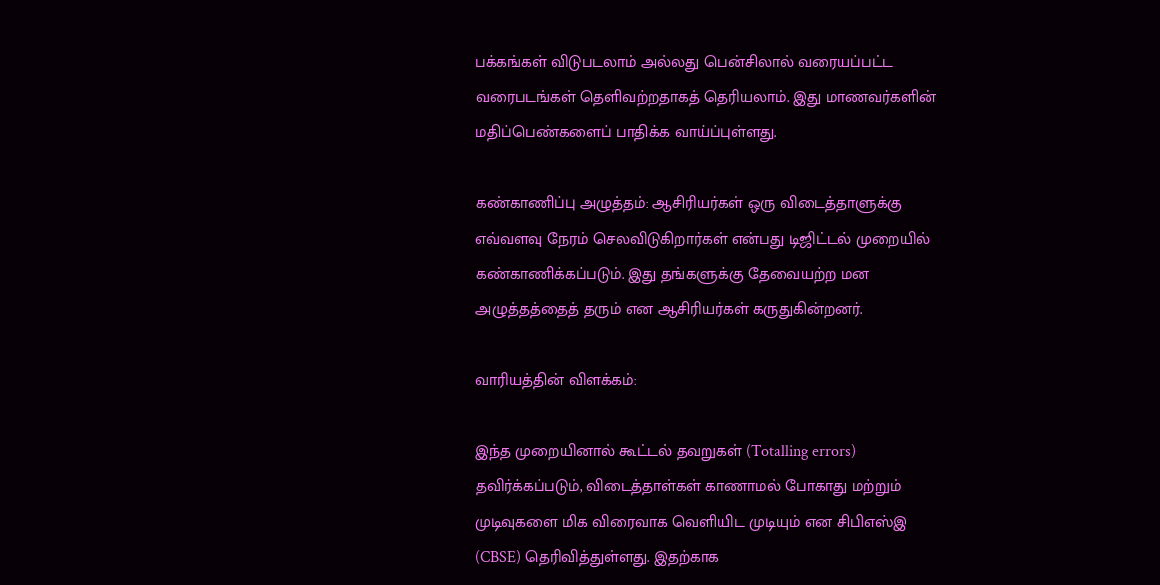பக்கங்கள் விடுபடலாம் அல்லது பென்சிலால் வரையப்பட்ட வரைபடங்கள் தெளிவற்றதாகத் தெரியலாம். இது மாணவர்களின் மதிப்பெண்களைப் பாதிக்க வாய்ப்புள்ளது.

கண்காணிப்பு அழுத்தம்: ஆசிரியர்கள் ஒரு விடைத்தாளுக்கு எவ்வளவு நேரம் செலவிடுகிறார்கள் என்பது டிஜிட்டல் முறையில் கண்காணிக்கப்படும். இது தங்களுக்கு தேவையற்ற மன அழுத்தத்தைத் தரும் என ஆசிரியர்கள் கருதுகின்றனர்.

வாரியத்தின் விளக்கம்:

இந்த முறையினால் கூட்டல் தவறுகள் (Totalling errors) தவிர்க்கப்படும், விடைத்தாள்கள் காணாமல் போகாது மற்றும் முடிவுகளை மிக விரைவாக வெளியிட முடியும் என சிபிஎஸ்இ (CBSE) தெரிவித்துள்ளது. இதற்காக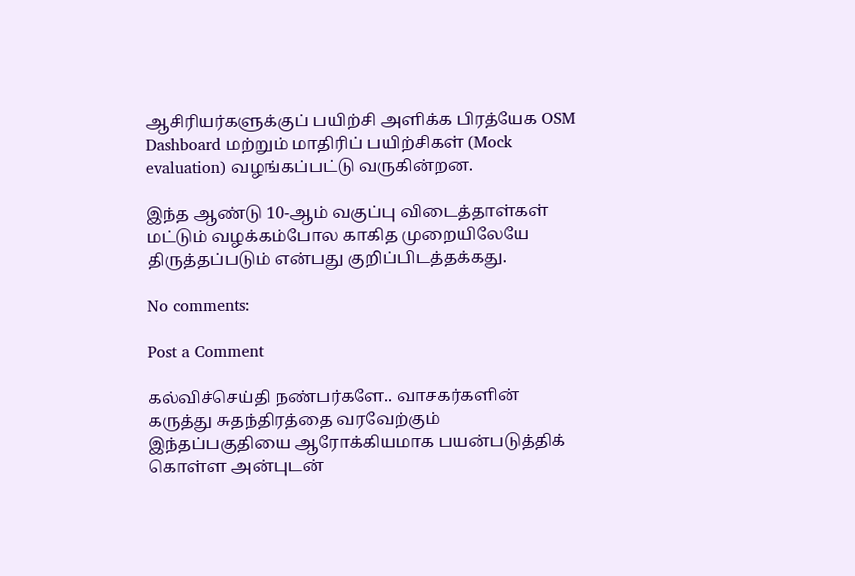ஆசிரியர்களுக்குப் பயிற்சி அளிக்க பிரத்யேக OSM Dashboard மற்றும் மாதிரிப் பயிற்சிகள் (Mock evaluation) வழங்கப்பட்டு வருகின்றன.

இந்த ஆண்டு 10-ஆம் வகுப்பு விடைத்தாள்கள் மட்டும் வழக்கம்போல காகித முறையிலேயே திருத்தப்படும் என்பது குறிப்பிடத்தக்கது.

No comments:

Post a Comment

கல்விச்செய்தி நண்பர்களே.. வாசகர்களின் கருத்து சுதந்திரத்தை வரவேற்கும் இந்தப்பகுதியை ஆரோக்கியமாக பயன்படுத்திக் கொள்ள அன்புடன்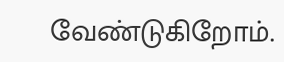வேண்டுகிறோம்.